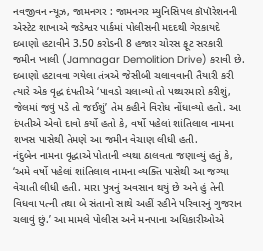નવજીવન ન્યૂઝ, જામનગર : જામનગર મ્યુનિસિપલ કૉપૉરેશનની એસ્ટેટ શાખાએ જડેશ્વર પાર્કમાં પોલીસની મદદથી ગેરકાયદે દબાણો હટાવીને 3.50 કરોડની 8 હજાર ચોરસ ફૂટ સરકારી જમીન ખાલી (Jamnagar Demolition Drive) કરાવી છે. દબાણો હટાવવા ગયેલા તંત્રએ જેસીબી ચલાવવાની તૈયારી કરી ત્યારે એક વૃદ્ધ દંપતીએ ‘પાવડો ચલાવ્યો તો પથ્થરમારો કરીશું, જેલમાં જવું પડે તો જઈશું’ તેમ કહીને વિરોધ નોંધાવ્યો હતો. આ દંપતીએ એવો દાવો કર્યો હતો કે, વર્ષો પહેલાં શાંતિલાલ નામના શખસ પાસેથી તેમણે આ જમીન વેચાણ લીધી હતી.
નંદુબેન નામના વૃદ્ધાએ પોતાની વ્યથા ઠાલવતા જણાવ્યું હતું કે, ‘અમે વર્ષો પહેલાં શાંતિલાલ નામના વ્યક્તિ પાસેથી આ જગ્યા વેચાતી લીધી હતી. મારા પુત્રનું અવસાન થયું છે અને હું તેની વિધવા પત્ની તથા બે સંતાનો સાથે અહીં રહીને પરિવારનું ગુજરાન ચલાવું છું.’ આ મામલે પોલીસ અને મનપાના અધિકારીઓએ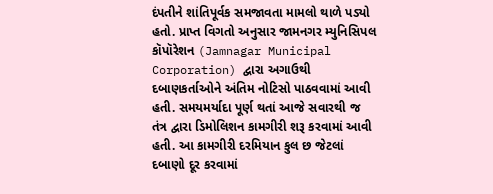દંપતીને શાંતિપૂર્વક સમજાવતા મામલો થાળે પડ્યો હતો. પ્રાપ્ત વિગતો અનુસાર જામનગર મ્યુનિસિપલ કૉપૉરેશન (Jamnagar Municipal Corporation) દ્વારા અગાઉથી દબાણકર્તાઓને અંતિમ નોટિસો પાઠવવામાં આવી હતી. સમયમર્યાદા પૂર્ણ થતાં આજે સવારથી જ તંત્ર દ્વારા ડિમોલિશન કામગીરી શરૂ કરવામાં આવી હતી. આ કામગીરી દરમિયાન કુલ છ જેટલાં દબાણો દૂર કરવામાં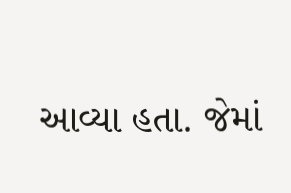આવ્યા હતા. જેમાં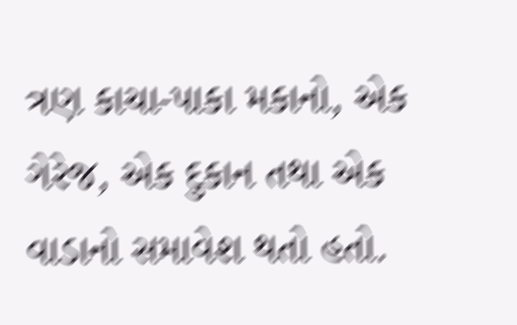ત્રણ કાચા-પાકા મકાનો, એક ગેરેજ, એક દુકાન તથા એક વાડાનો સમાવેશ થતો હતો.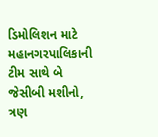ડિમોલિશન માટે મહાનગરપાલિકાની ટીમ સાથે બે જેસીબી મશીનો, ત્રણ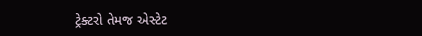ટ્રેક્ટરો તેમજ એસ્ટેટ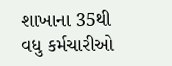શાખાના 35થી વધુ કર્મચારીઓ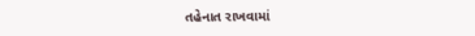તહેનાત રાખવામાં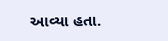આવ્યા હતા.